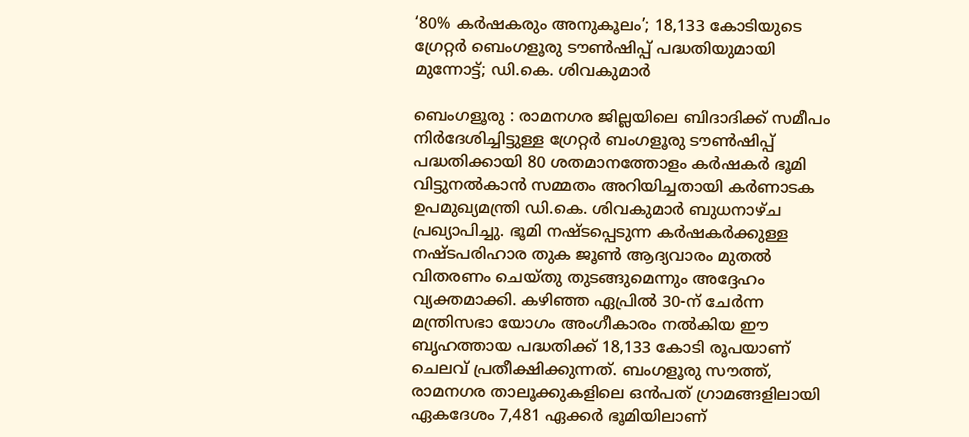‘80% കർഷകരും അനുകൂലം’; 18,133 കോടിയുടെ ഗ്രേറ്റർ ബെംഗളൂരു ടൗൺഷിപ്പ് പദ്ധതിയുമായി മുന്നോട്ട്; ഡി.കെ. ശിവകുമാർ

ബെംഗളൂരു : രാമനഗര ജില്ലയിലെ ബിദാദിക്ക് സമീപം നിർദേശിച്ചിട്ടുള്ള ഗ്രേറ്റർ ബംഗളൂരു ടൗൺഷിപ്പ് പദ്ധതിക്കായി 80 ശതമാനത്തോളം കർഷകർ ഭൂമി വിട്ടുനൽകാൻ സമ്മതം അറിയിച്ചതായി കർണാടക ഉപമുഖ്യമന്ത്രി ഡി.കെ. ശിവകുമാർ ബുധനാഴ്ച പ്രഖ്യാപിച്ചു. ഭൂമി നഷ്ടപ്പെടുന്ന കർഷകർക്കുള്ള നഷ്ടപരിഹാര തുക ജൂൺ ആദ്യവാരം മുതൽ വിതരണം ചെയ്തു തുടങ്ങുമെന്നും അദ്ദേഹം വ്യക്തമാക്കി. കഴിഞ്ഞ ഏപ്രിൽ 30-ന് ചേർന്ന മന്ത്രിസഭാ യോഗം അംഗീകാരം നൽകിയ ഈ ബൃഹത്തായ പദ്ധതിക്ക് 18,133 കോടി രൂപയാണ് ചെലവ് പ്രതീക്ഷിക്കുന്നത്. ബംഗളൂരു സൗത്ത്, രാമനഗര താലൂക്കുകളിലെ ഒൻപത് ഗ്രാമങ്ങളിലായി ഏകദേശം 7,481 ഏക്കർ ഭൂമിയിലാണ്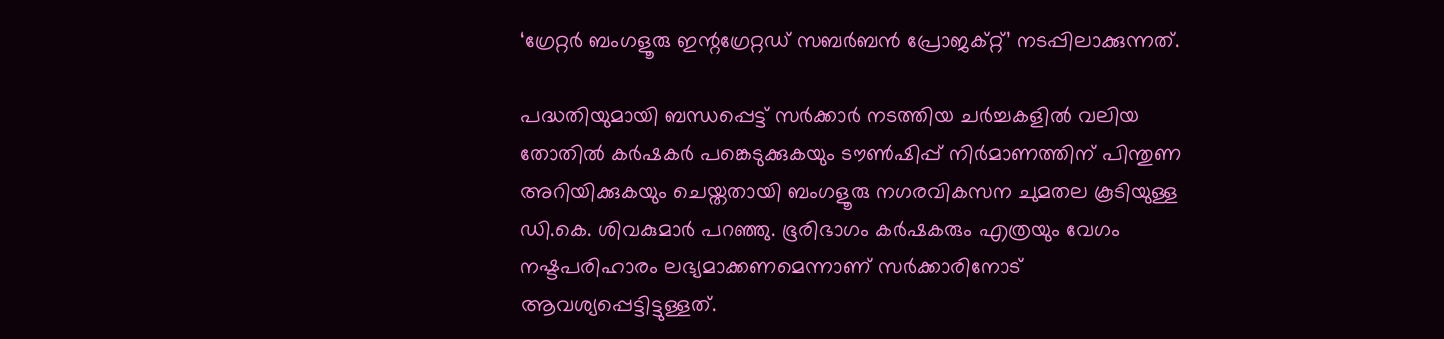‘ഗ്രേറ്റർ ബംഗളൂരു ഇന്റഗ്രേറ്റഡ് സബർബൻ പ്രോജക്റ്റ്’ നടപ്പിലാക്കുന്നത്.

പദ്ധതിയുമായി ബന്ധപ്പെട്ട് സർക്കാർ നടത്തിയ ചർച്ചകളിൽ വലിയ തോതിൽ കർഷകർ പങ്കെടുക്കുകയും ടൗൺഷിപ്പ് നിർമാണത്തിന് പിന്തുണ അറിയിക്കുകയും ചെയ്തതായി ബംഗളൂരു നഗരവികസന ചുമതല കൂടിയുള്ള ഡി.കെ. ശിവകുമാർ പറഞ്ഞു. ഭൂരിഭാഗം കർഷകരും എത്രയും വേഗം നഷ്ടപരിഹാരം ലഭ്യമാക്കണമെന്നാണ് സർക്കാരിനോട് ആവശ്യപ്പെട്ടിട്ടുള്ളത്.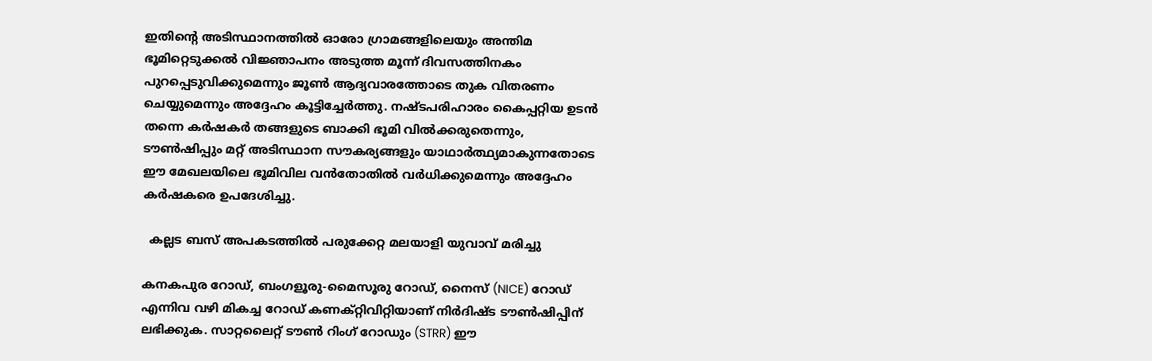ഇതിന്റെ അടിസ്ഥാനത്തിൽ ഓരോ ഗ്രാമങ്ങളിലെയും അന്തിമ ഭൂമിറ്റെടുക്കൽ വിജ്ഞാപനം അടുത്ത മൂന്ന് ദിവസത്തിനകം പുറപ്പെടുവിക്കുമെന്നും ജൂൺ ആദ്യവാരത്തോടെ തുക വിതരണം ചെയ്യുമെന്നും അദ്ദേഹം കൂട്ടിച്ചേർത്തു. നഷ്ടപരിഹാരം കൈപ്പറ്റിയ ഉടൻ തന്നെ കർഷകർ തങ്ങളുടെ ബാക്കി ഭൂമി വിൽക്കരുതെന്നും, ടൗൺഷിപ്പും മറ്റ് അടിസ്ഥാന സൗകര്യങ്ങളും യാഥാർത്ഥ്യമാകുന്നതോടെ ഈ മേഖലയിലെ ഭൂമിവില വൻതോതിൽ വർധിക്കുമെന്നും അദ്ദേഹം കർഷകരെ ഉപദേശിച്ചു.

  കല്ലട ബസ് അപകടത്തില്‍ പരുക്കേറ്റ മലയാളി യുവാവ് മരിച്ചു

കനകപുര റോഡ്, ബംഗളൂരു-മൈസൂരു റോഡ്, നൈസ് (NICE) റോഡ് എന്നിവ വഴി മികച്ച റോഡ് കണക്റ്റിവിറ്റിയാണ് നിർദിഷ്ട ടൗൺഷിപ്പിന് ലഭിക്കുക. സാറ്റലൈറ്റ് ടൗൺ റിംഗ് റോഡും (STRR) ഈ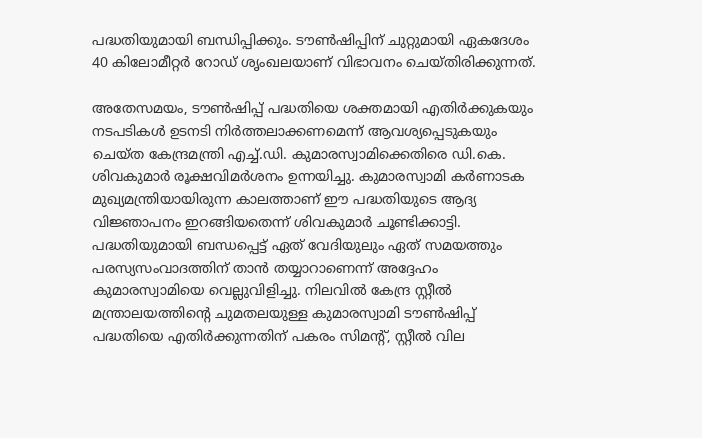പദ്ധതിയുമായി ബന്ധിപ്പിക്കും. ടൗൺഷിപ്പിന് ചുറ്റുമായി ഏകദേശം 40 കിലോമീറ്റർ റോഡ് ശൃംഖലയാണ് വിഭാവനം ചെയ്തിരിക്കുന്നത്.

അതേസമയം, ടൗൺഷിപ്പ് പദ്ധതിയെ ശക്തമായി എതിർക്കുകയും നടപടികൾ ഉടനടി നിർത്തലാക്കണമെന്ന് ആവശ്യപ്പെടുകയും ചെയ്ത കേന്ദ്രമന്ത്രി എച്ച്.ഡി. കുമാരസ്വാമിക്കെതിരെ ഡി.കെ. ശിവകുമാർ രൂക്ഷവിമർശനം ഉന്നയിച്ചു. കുമാരസ്വാമി കർണാടക മുഖ്യമന്ത്രിയായിരുന്ന കാലത്താണ് ഈ പദ്ധതിയുടെ ആദ്യ വിജ്ഞാപനം ഇറങ്ങിയതെന്ന് ശിവകുമാർ ചൂണ്ടിക്കാട്ടി. പദ്ധതിയുമായി ബന്ധപ്പെട്ട് ഏത് വേദിയുലും ഏത് സമയത്തും പരസ്യസംവാദത്തിന് താൻ തയ്യാറാണെന്ന് അദ്ദേഹം കുമാരസ്വാമിയെ വെല്ലുവിളിച്ചു. നിലവിൽ കേന്ദ്ര സ്റ്റീൽ മന്ത്രാലയത്തിന്റെ ചുമതലയുള്ള കുമാരസ്വാമി ടൗൺഷിപ്പ് പദ്ധതിയെ എതിർക്കുന്നതിന് പകരം സിമന്റ്, സ്റ്റീൽ വില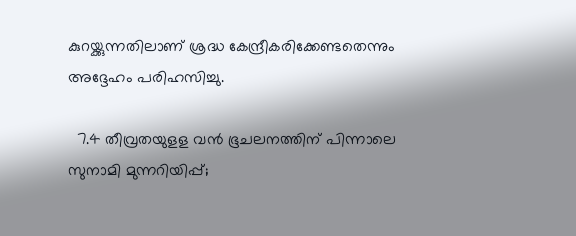കുറയ്ക്കുന്നതിലാണ് ശ്രദ്ധ കേന്ദ്രീകരിക്കേണ്ടതെന്നും അദ്ദേഹം പരിഹസിച്ചു.

  7.4 തീവ്രതയുളള വൻ ഭൂചലനത്തിന് പിന്നാലെ സുനാമി മുന്നറിയിപ്പ്;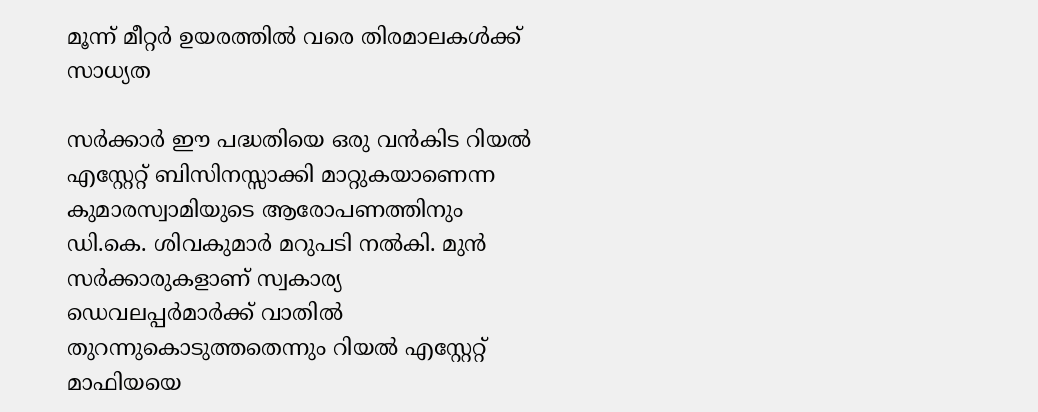മൂന്ന് മീറ്റർ ഉയരത്തിൽ വരെ തിരമാലകൾക്ക് സാധ്യത

സർക്കാർ ഈ പദ്ധതിയെ ഒരു വൻകിട റിയൽ എസ്റ്റേറ്റ് ബിസിനസ്സാക്കി മാറ്റുകയാണെന്ന കുമാരസ്വാമിയുടെ ആരോപണത്തിനും ഡി.കെ. ശിവകുമാർ മറുപടി നൽകി. മുൻ സർക്കാരുകളാണ് സ്വകാര്യ ഡെവലപ്പർമാർക്ക് വാതിൽ തുറന്നുകൊടുത്തതെന്നും റിയൽ എസ്റ്റേറ്റ് മാഫിയയെ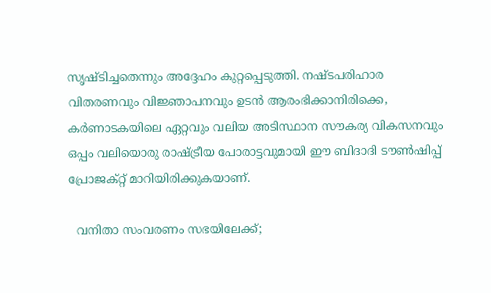സൃഷ്ടിച്ചതെന്നും അദ്ദേഹം കുറ്റപ്പെടുത്തി. നഷ്ടപരിഹാര വിതരണവും വിജ്ഞാപനവും ഉടൻ ആരംഭിക്കാനിരിക്കെ, കർണാടകയിലെ ഏറ്റവും വലിയ അടിസ്ഥാന സൗകര്യ വികസനവും ഒപ്പം വലിയൊരു രാഷ്ട്രീയ പോരാട്ടവുമായി ഈ ബിദാദി ടൗൺഷിപ്പ് പ്രോജക്റ്റ് മാറിയിരിക്കുകയാണ്.

  വനിതാ സംവരണം സഭയിലേക്ക്;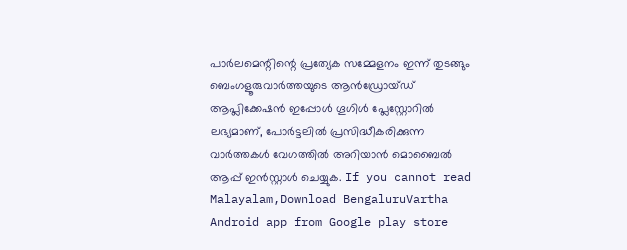പാർലമെന്റിന്റെ പ്രത്യേക സമ്മേളനം ഇന്ന് തുടങ്ങും
ബെംഗളൂരുവാർത്തയുടെ ആൻഡ്രോയ്ഡ് ആപ്ലിക്കേഷൻ ഇപ്പോൾ ഗൂഗിൾ പ്ലേസ്റ്റോറിൽ ലഭ്യമാണ്, പോർട്ടലിൽ പ്രസിദ്ധീകരിക്കുന്ന വാർത്തകൾ വേഗത്തിൽ അറിയാൻ മൊബൈൽ ആപ്പ് ഇൻസ്റ്റാൾ ചെയ്യുക. If you cannot read Malayalam,Download BengaluruVartha Android app from Google play store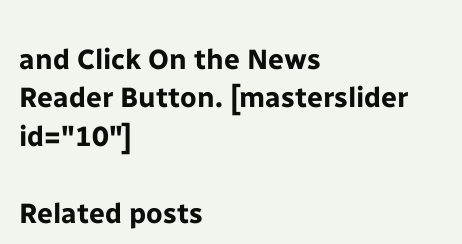and Click On the News Reader Button. [masterslider id="10"]

Related posts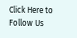Click Here to Follow Us